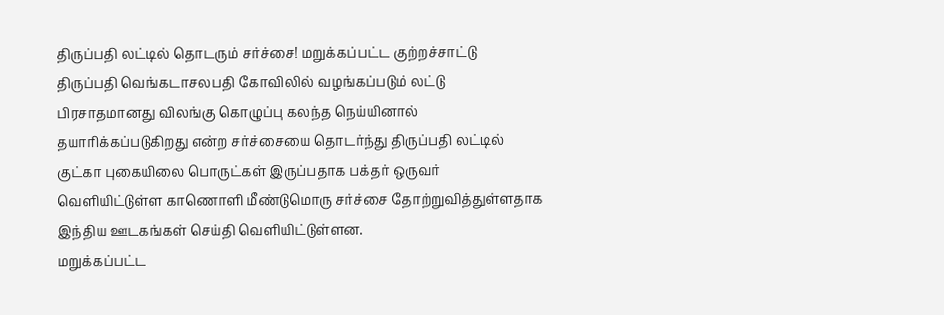திருப்பதி லட்டில் தொடரும் சர்ச்சை! மறுக்கப்பட்ட குற்றச்சாட்டு
திருப்பதி வெங்கடாசலபதி கோவிலில் வழங்கப்படும் லட்டு பிரசாதமானது விலங்கு கொழுப்பு கலந்த நெய்யினால் தயாரிக்கப்படுகிறது என்ற சர்ச்சையை தொடர்ந்து திருப்பதி லட்டில் குட்கா புகையிலை பொருட்கள் இருப்பதாக பக்தர் ஒருவர் வெளியிட்டுள்ள காணொளி மீண்டுமொரு சர்ச்சை தோற்றுவித்துள்ளதாக இந்திய ஊடகங்கள் செய்தி வெளியிட்டுள்ளன.
மறுக்கப்பட்ட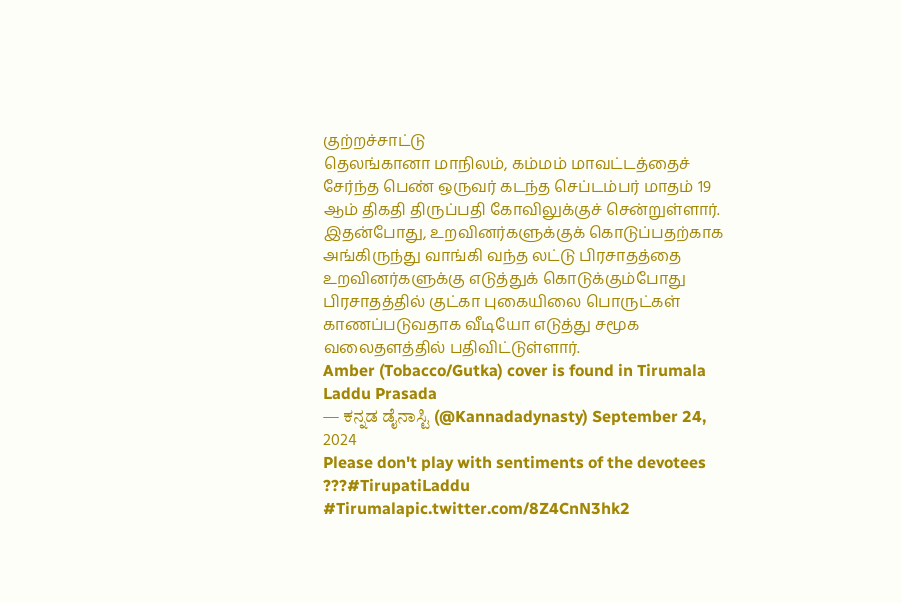குற்றச்சாட்டு
தெலங்கானா மாநிலம், கம்மம் மாவட்டத்தைச் சேர்ந்த பெண் ஒருவர் கடந்த செப்டம்பர் மாதம் 19 ஆம் திகதி திருப்பதி கோவிலுக்குச் சென்றுள்ளார்.
இதன்போது, உறவினர்களுக்குக் கொடுப்பதற்காக அங்கிருந்து வாங்கி வந்த லட்டு பிரசாதத்தை உறவினர்களுக்கு எடுத்துக் கொடுக்கும்போது பிரசாதத்தில் குட்கா புகையிலை பொருட்கள் காணப்படுவதாக வீடியோ எடுத்து சமூக வலைதளத்தில் பதிவிட்டுள்ளார்.
Amber (Tobacco/Gutka) cover is found in Tirumala Laddu Prasada
— ಕನ್ನಡ ಡೈನಾಸ್ಟಿ (@Kannadadynasty) September 24, 2024
Please don't play with sentiments of the devotees ???#TirupatiLaddu #Tirumalapic.twitter.com/8Z4CnN3hk2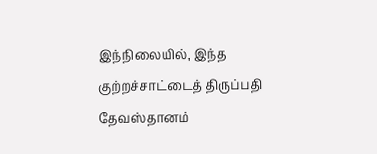இந்நிலையில், இந்த குற்றச்சாட்டைத் திருப்பதி தேவஸ்தானம்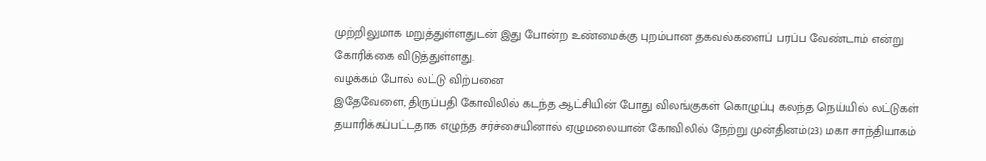முற்றிலுமாக மறுத்துள்ளதுடன் இது போன்ற உண்மைக்கு புறம்பான தகவல்களைப் பரப்ப வேண்டாம் என்று கோரிக்கை விடுத்துள்ளது.
வழக்கம் போல் லட்டு விற்பனை
இதேவேளை, திருப்பதி கோவிலில் கடந்த ஆட்சியின் போது விலங்குகள் கொழுப்பு கலந்த நெய்யில் லட்டுகள் தயாரிக்கப்பட்டதாக எழுந்த சர்ச்சையினால் ஏழுமலையான் கோவிலில் நேற்று முன்தினம்(23) மகா சாந்தியாகம்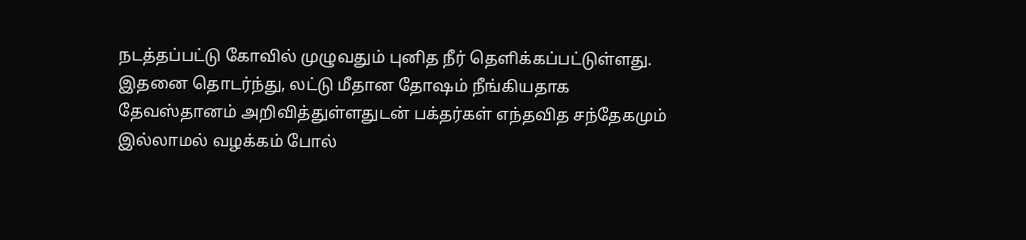நடத்தப்பட்டு கோவில் முழுவதும் புனித நீர் தெளிக்கப்பட்டுள்ளது.
இதனை தொடர்ந்து, லட்டு மீதான தோஷம் நீங்கியதாக தேவஸ்தானம் அறிவித்துள்ளதுடன் பக்தர்கள் எந்தவித சந்தேகமும் இல்லாமல் வழக்கம் போல்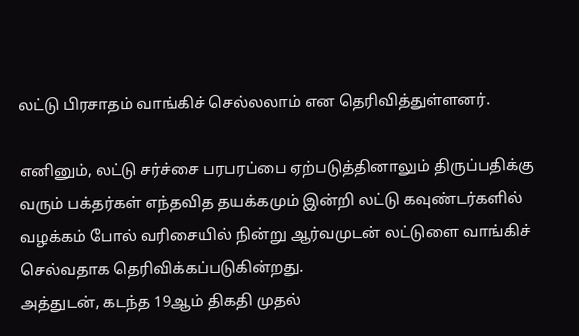லட்டு பிரசாதம் வாங்கிச் செல்லலாம் என தெரிவித்துள்ளனர்.

எனினும், லட்டு சர்ச்சை பரபரப்பை ஏற்படுத்தினாலும் திருப்பதிக்கு வரும் பக்தர்கள் எந்தவித தயக்கமும் இன்றி லட்டு கவுண்டர்களில் வழக்கம் போல் வரிசையில் நின்று ஆர்வமுடன் லட்டுளை வாங்கிச் செல்வதாக தெரிவிக்கப்படுகின்றது.
அத்துடன், கடந்த 19ஆம் திகதி முதல்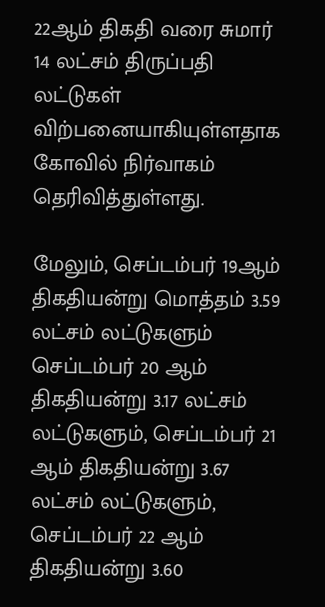22ஆம் திகதி வரை சுமார் 14 லட்சம் திருப்பதி லட்டுகள் விற்பனையாகியுள்ளதாக கோவில் நிர்வாகம் தெரிவித்துள்ளது.

மேலும், செப்டம்பர் 19ஆம் திகதியன்று மொத்தம் 3.59 லட்சம் லட்டுகளும் செப்டம்பர் 20 ஆம் திகதியன்று 3.17 லட்சம் லட்டுகளும், செப்டம்பர் 21 ஆம் திகதியன்று 3.67 லட்சம் லட்டுகளும், செப்டம்பர் 22 ஆம் திகதியன்று 3.60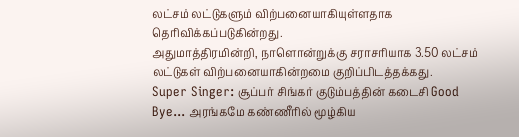லட்சம் லட்டுகளும் விற்பனையாகியுள்ளதாக தெரிவிக்கப்படுகின்றது.
அதுமாத்திரமின்றி, நாளொன்றுக்கு சராசரியாக 3.50 லட்சம் லட்டுகள் விற்பனையாகின்றமை குறிப்பிடத்தக்கது.
Super Singer: சூப்பர் சிங்கர் குடும்பத்தின் கடைசி Good Bye... அரங்கமே கண்ணீரில் மூழ்கிய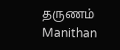தருணம் Manithan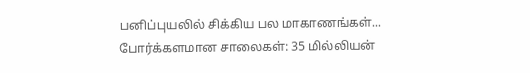பனிப்புயலில் சிக்கிய பல மாகாணங்கள்... போர்க்களமான சாலைகள்: 35 மில்லியன்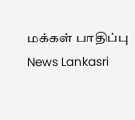மக்கள் பாதிப்பு News Lankasri